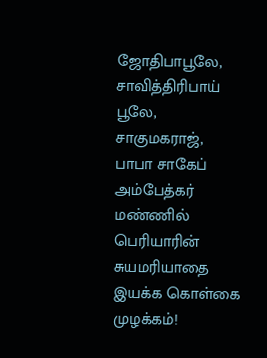ஜோதிபாபூலே, சாவித்திரிபாய் பூலே, சாகுமகராஜ், பாபா சாகேப் அம்பேத்கர் மண்ணில் பெரியாரின் சுயமரியாதை இயக்க கொள்கை முழக்கம்!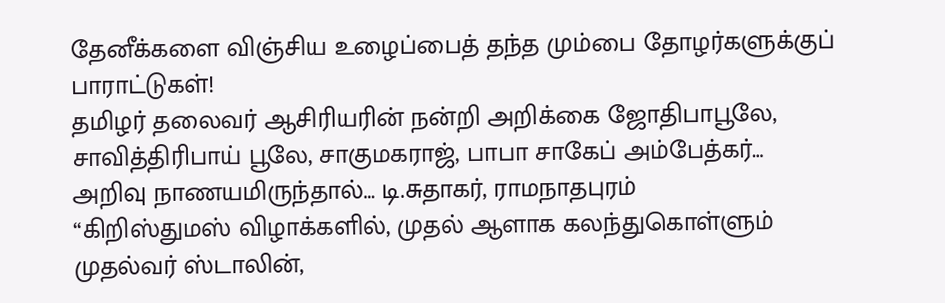தேனீக்களை விஞ்சிய உழைப்பைத் தந்த மும்பை தோழர்களுக்குப் பாராட்டுகள்!
தமிழர் தலைவர் ஆசிரியரின் நன்றி அறிக்கை ஜோதிபாபூலே, சாவித்திரிபாய் பூலே, சாகுமகராஜ், பாபா சாகேப் அம்பேத்கர்…
அறிவு நாணயமிருந்தால்… டி.சுதாகர், ராமநாதபுரம்
‘‘கிறிஸ்துமஸ் விழாக்களில், முதல் ஆளாக கலந்துகொள்ளும் முதல்வர் ஸ்டாலின்,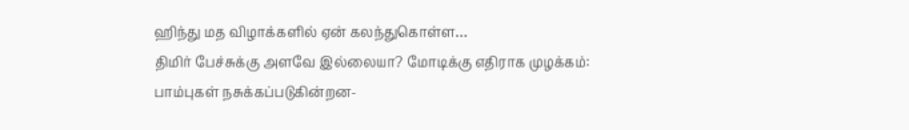ஹிந்து மத விழாக்களில் ஏன் கலந்துகொள்ள…
திமிர் பேச்சுக்கு அளவே இல்லையா? மோடிக்கு எதிராக முழக்கம்: பாம்புகள் நசுக்கப்படுகின்றன-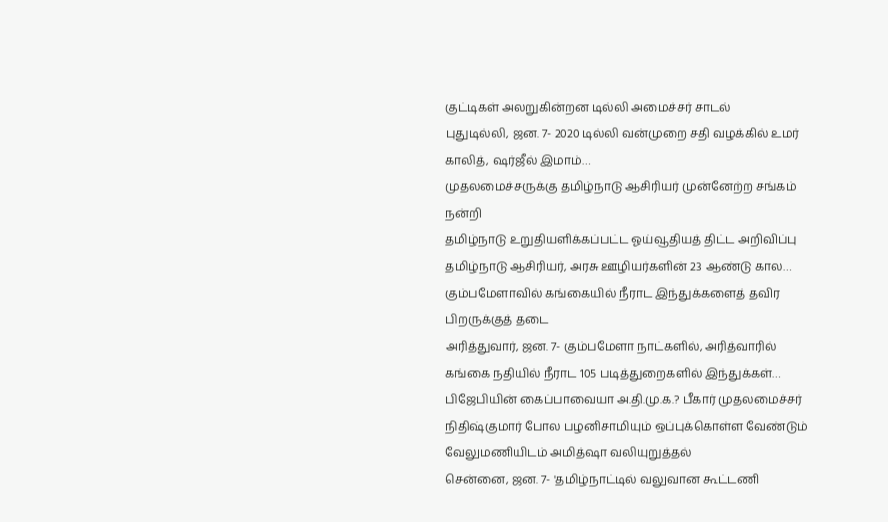குட்டிகள் அலறுகின்றன டில்லி அமைச்சர் சாடல்
புதுடில்லி, ஜன. 7- 2020 டில்லி வன்முறை சதி வழக்கில் உமர் காலித், ஷர்ஜீல் இமாம்…
முதலமைச்சருக்கு தமிழ்நாடு ஆசிரியர் முன்னேற்ற சங்கம் நன்றி
தமிழ்நாடு உறுதியளிக்கப்பட்ட ஓய்வூதியத் திட்ட அறிவிப்பு தமிழ்நாடு ஆசிரியர், அரசு ஊழியர்களின் 23 ஆண்டு கால…
கும்பமேளாவில் கங்கையில் நீராட இந்துக்களைத் தவிர பிறருக்குத் தடை
அரித்துவார், ஜன. 7- கும்பமேளா நாட்களில், அரித்வாரில் கங்கை நதியில் நீராட 105 படித்துறைகளில் இந்துக்கள்…
பிஜேபியின் கைப்பாவையா அ.தி.மு.க.? பீகார் முதலமைச்சர் நிதிஷ்குமார் போல பழனிசாமியும் ஒப்புக்கொள்ள வேண்டும் வேலுமணியிடம் அமித்ஷா வலியுறுத்தல்
சென்னை, ஜன. 7- 'தமிழ்நாட்டில் வலுவான கூட்டணி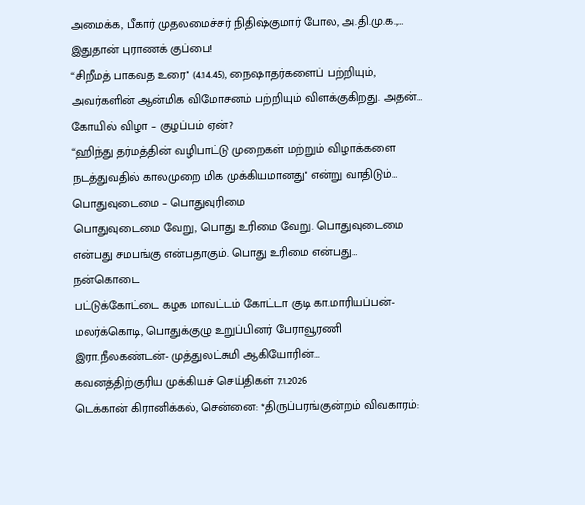அமைக்க, பீகார் முதலமைச்சர் நிதிஷ்குமார் போல, அ.தி.மு.க.,…
இதுதான் புராணக் குப்பை!
“சிறீமத் பாகவத உரை'' (4.14.45), நைஷாதர்களைப் பற்றியும், அவர்களின் ஆன்மிக விமோசனம் பற்றியும் விளக்குகிறது. அதன்…
கோயில் விழா – குழப்பம் ஏன்?
“ஹிந்து தர்மத்தின் வழிபாட்டு முறைகள் மற்றும் விழாக்களை நடத்துவதில் காலமுறை மிக முக்கியமானது'' என்று வாதிடும்…
பொதுவுடைமை – பொதுவுரிமை
பொதுவுடைமை வேறு, பொது உரிமை வேறு. பொதுவுடைமை என்பது சமபங்கு என்பதாகும். பொது உரிமை என்பது…
நன்கொடை
பட்டுக்கோட்டை கழக மாவட்டம் கோட்டா குடி கா.மாரியப்பன்-மலர்க்கொடி, பொதுக்குழு உறுப்பினர் பேராவூரணி இரா.நீலகண்டன்- முத்துலட்சுமி ஆகியோரின்…
கவனத்திற்குரிய முக்கியச் செய்திகள் 7.1.2026
டெக்கான் கிரானிக்கல், சென்னை: *திருப்பரங்குன்றம் விவகாரம்: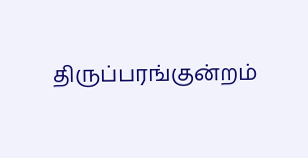திருப்பரங்குன்றம்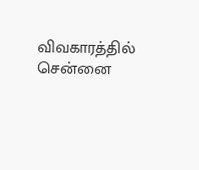விவகாரத்தில் சென்னை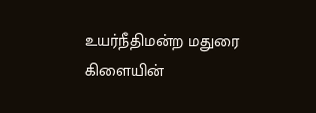உயர்நீதிமன்ற மதுரை கிளையின்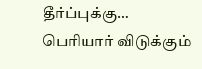தீர்ப்புக்கு…
பெரியார் விடுக்கும்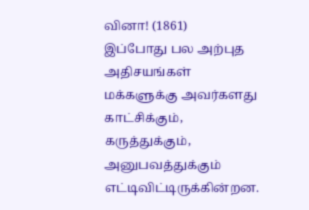வினா! (1861)
இப்போது பல அற்புத அதிசயங்கள் மக்களுக்கு அவர்களது காட்சிக்கும், கருத்துக்கும், அனுபவத்துக்கும் எட்டிவிட்டிருக்கின்றன.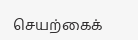செயற்கைக்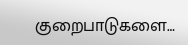குறைபாடுகளை…